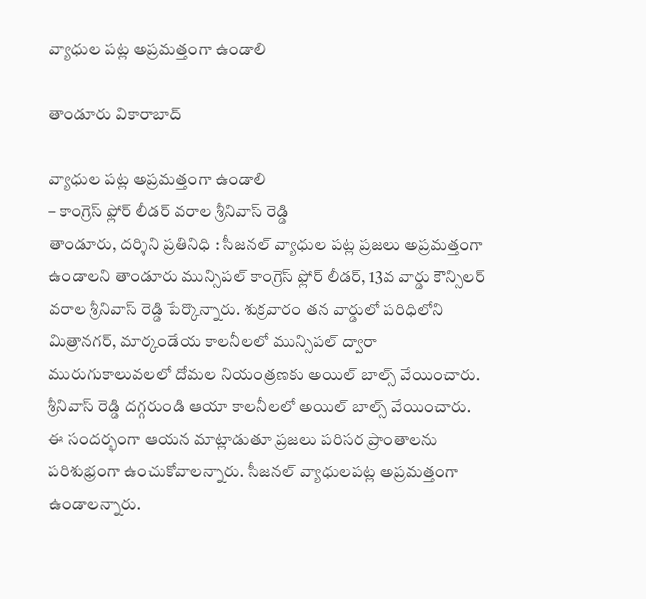వ్యాధుల ప‌ట్ల అప్ర‌మ‌త్తంగా ఉండాలి

తాండూరు వికారాబాద్

వ్యాధుల ప‌ట్ల అప్ర‌మ‌త్తంగా ఉండాలి
– కాంగ్రెస్ ఫ్లోర్ లీడ‌ర్ వ‌రాల శ్రీ‌నివాస్ రెడ్డి
తాండూరు, ద‌ర్శిని ప్ర‌తినిధి : సీజ‌న‌ల్ వ్యాధుల ప‌ట్ల ప్ర‌జ‌లు అప్ర‌మత్తంగా ఉండాల‌ని తాండూరు మున్సిప‌ల్ కాంగ్రెస్ ఫ్లోర్ లీడ‌ర్, 13వ వార్డు కౌన్సిల‌ర్ వ‌రాల శ్రీ‌నివాస్ రెడ్డి పేర్కొన్నారు. శుక్ర‌వారం త‌న వార్డులో ప‌రిధిలోని మిత్రాన‌గ‌ర్, మార్కండేయ కాల‌నీల‌లో మున్సిప‌ల్ ద్వారా మురుగుకాలువ‌ల‌లో దోమ‌ల నియంత్ర‌ణ‌కు అయిల్ బాల్స్ వేయించారు. శ్రీ‌నివాస్ రెడ్డి ద‌గ్గ‌రుండి ఆయా కాల‌నీల‌లో అయిల్ బాల్స్ వేయించారు. ఈ సంద‌ర్భంగా ఆయ‌న మాట్లాడుతూ ప్ర‌జ‌లు ప‌రిస‌ర ప్రాంతాల‌ను ప‌రిశుభ్రంగా ఉంచుకోవాల‌న్నారు. సీజ‌న‌ల్ వ్యాధుల‌ప‌ట్ల అప్రమ‌త్తంగా ఉండాల‌న్నారు.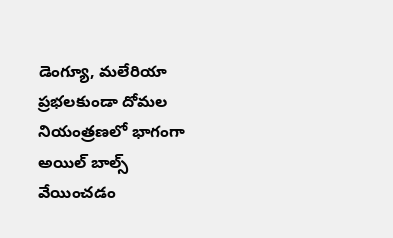డెంగ్యూ, మ‌లేరియా ప్ర‌భ‌ల‌కుండా దోమ‌ల నియంత్ర‌ణ‌లో భాగంగా అయిల్ బాల్స్ వేయించ‌డం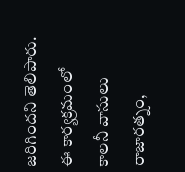జ‌రిగింద‌ని తెలిపారు. ఈ కార్య‌క్ర‌మంలో కాల‌నీ వాసులు రాజార‌త్నం,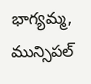భాగ్య‌మ్మ‌, మున్సిప‌ల్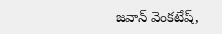జ‌వాన్ వెంక‌టేష్‌,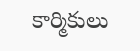కార్మికులు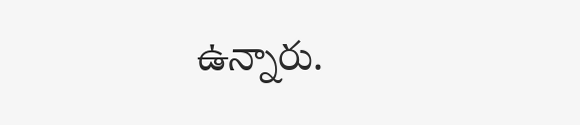ఉన్నారు.